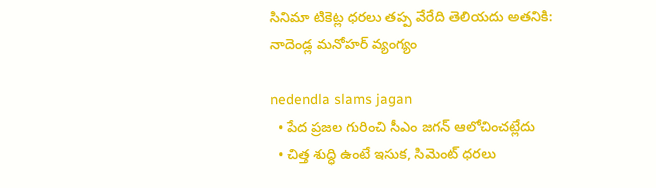సినిమా టికెట్ల ధ‌ర‌లు తప్ప వేరేది తెలియదు అతనికి: నాదెండ్ల మ‌నోహ‌ర్ వ్యంగ్యం

nedendla slams jagan
  • పేద ప్రజల గురించి సీఎం జ‌గ‌న్ ఆలోచించ‌ట్లేదు
  • చిత్త శుద్ధి ఉంటే ఇసుక, సిమెంట్ ధరలు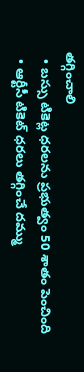తగ్గించాలి
  • బస్సు టికెట్ల ధరలను ప్ర‌భుత్వం 50 శాతం పెంచింది
  • ఆర్టీసీ టికెట్ ధరలు తగ్గించే దమ్ము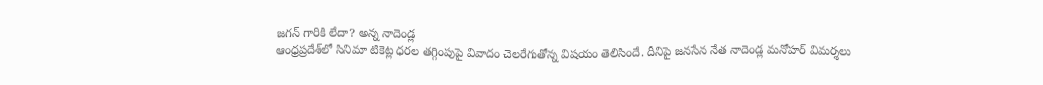జగన్ గారికి లేదా? అన్న నాదెండ్ల
ఆంధ్ర‌ప్ర‌దేశ్‌లో సినిమా టికెట్ల ధ‌ర‌ల త‌గ్గింపుపై వివాదం చెల‌రేగుతోన్న విష‌యం తెలిసిందే. దీనిపై జ‌న‌సేన నేత నాదెండ్ల మ‌నోహ‌ర్ విమ‌ర్శ‌లు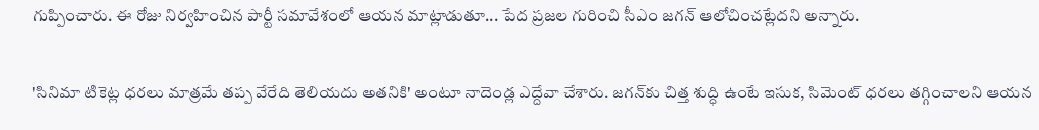గుప్పించారు. ఈ రోజు నిర్వ‌హించిన పార్టీ స‌మావేశంలో ఆయ‌న మాట్లాడుతూ... పేద ప్రజల గురించి సీఎం జ‌గ‌న్ ఆలోచించ‌ట్లేద‌ని అన్నారు.

'సినిమా టికెట్ల ధ‌ర‌లు మాత్రమే తప్ప వేరేది తెలియదు అతనికి' అంటూ నాదెండ్ల ఎద్దేవా చేశారు. జ‌గ‌న్‌కు చిత్త శుద్ధి ఉంటే ఇసుక, సిమెంట్ ధరలు తగ్గించాల‌ని ఆయన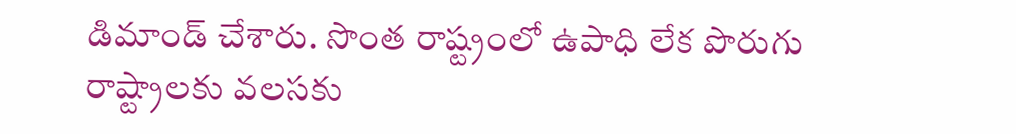డిమాండ్ చేశారు. సొంత రాష్ట్రంలో ఉపాధి లేక పొరుగు రాష్ట్రాలకు వలసకు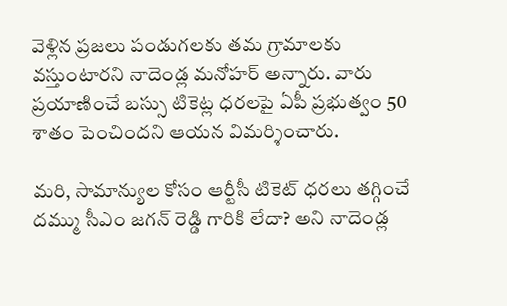వెళ్లిన ప్ర‌జ‌లు పండుగలకు తమ గ్రామాలకు వస్తుంటారని నాదెండ్ల మ‌నోహ‌ర్ అన్నారు. వారు ప్రయాణించే బస్సు టికెట్ల ధరలపై ఏపీ ప్ర‌భుత్వం 50 శాతం పెంచిందని ఆయ‌న విమ‌ర్శించారు.

మరి, సామాన్యుల కోసం ఆర్టీసీ టికెట్ ధరలు తగ్గించే దమ్ము సీఎం జగన్ రెడ్డి గారికి లేదా? అని నాదెండ్ల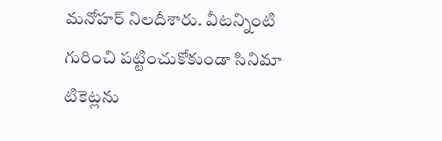మనోహర్ నిల‌దీశారు. వీట‌న్నింటి గురించి ప‌ట్టించుకోకుండా సినిమా టికెట్ల‌ను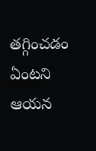త‌గ్గించ‌డం ఏంట‌ని ఆయ‌న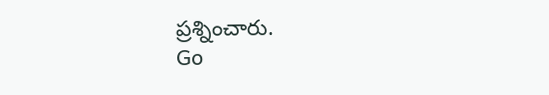ప్ర‌శ్నించారు.
Go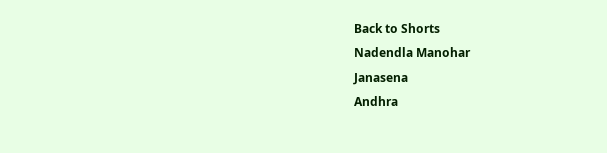Back to Shorts
Nadendla Manohar
Janasena
Andhra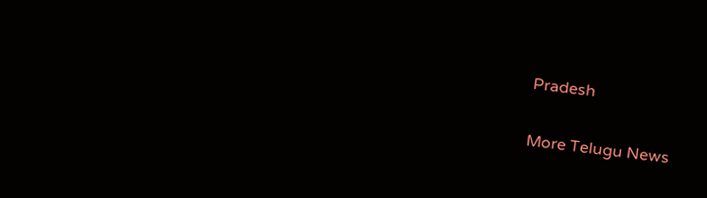Pradesh

More Telugu News